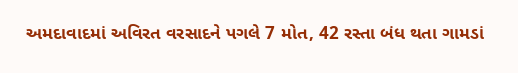અમદાવાદમાં અવિરત વરસાદને પગલે 7 મોત, 42 રસ્તા બંધ થતા ગામડાં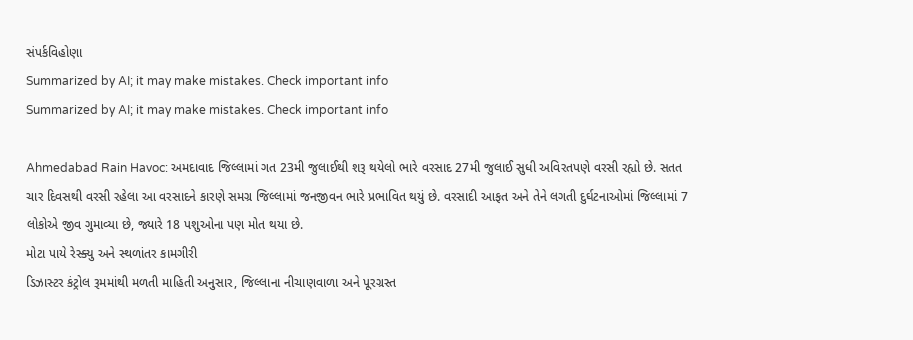સંપર્કવિહોણા
Summarized by AI; it may make mistakes. Check important info
Summarized by AI; it may make mistakes. Check important info

Ahmedabad Rain Havoc: અમદાવાદ જિલ્લામાં ગત 23મી જુલાઈથી શરૂ થયેલો ભારે વરસાદ 27મી જુલાઈ સુધી અવિરતપણે વરસી રહ્યો છે. સતત ચાર દિવસથી વરસી રહેલા આ વરસાદને કારણે સમગ્ર જિલ્લામાં જનજીવન ભારે પ્રભાવિત થયું છે. વરસાદી આફત અને તેને લગતી દુર્ઘટનાઓમાં જિલ્લામાં 7 લોકોએ જીવ ગુમાવ્યા છે, જ્યારે 18 પશુઓના પણ મોત થયા છે.
મોટા પાયે રેસ્ક્યુ અને સ્થળાંતર કામગીરી
ડિઝાસ્ટર કંટ્રોલ રૂમમાંથી મળતી માહિતી અનુસાર, જિલ્લાના નીચાણવાળા અને પૂરગ્રસ્ત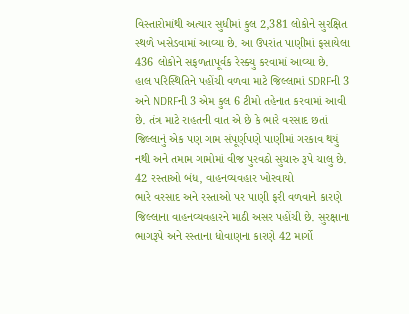વિસ્તારોમાંથી અત્યાર સુધીમાં કુલ 2,381 લોકોને સુરક્ષિત સ્થળે ખસેડવામાં આવ્યા છે. આ ઉપરાંત પાણીમાં ફસાયેલા 436 લોકોને સફળતાપૂર્વક રેસ્ક્યુ કરવામાં આવ્યા છે.
હાલ પરિસ્થિતિને પહોંચી વળવા માટે જિલ્લામાં SDRFની 3 અને NDRFની 3 એમ કુલ 6 ટીમો તહેનાત કરવામાં આવી છે. તંત્ર માટે રાહતની વાત એ છે કે ભારે વરસાદ છતાં જિલ્લાનું એક પણ ગામ સંપૂર્ણપણે પાણીમાં ગરકાવ થયું નથી અને તમામ ગામોમાં વીજ પુરવઠો સુચારુ રૂપે ચાલુ છે.
42 રસ્તાઓ બંધ, વાહનવ્યવહાર ખોરવાયો
ભારે વરસાદ અને રસ્તાઓ પર પાણી ફરી વળવાને કારણે જિલ્લાના વાહનવ્યવહારને માઠી અસર પહોંચી છે. સુરક્ષાના ભાગરૂપે અને રસ્તાના ધોવાણના કારણે 42 માર્ગો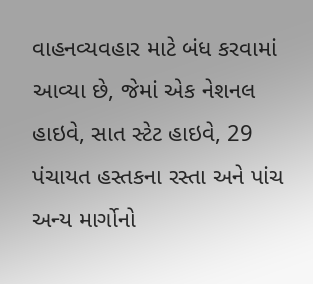વાહનવ્યવહાર માટે બંધ કરવામાં આવ્યા છે, જેમાં એક નેશનલ હાઇવે, સાત સ્ટેટ હાઇવે, 29 પંચાયત હસ્તકના રસ્તા અને પાંચ અન્ય માર્ગોનો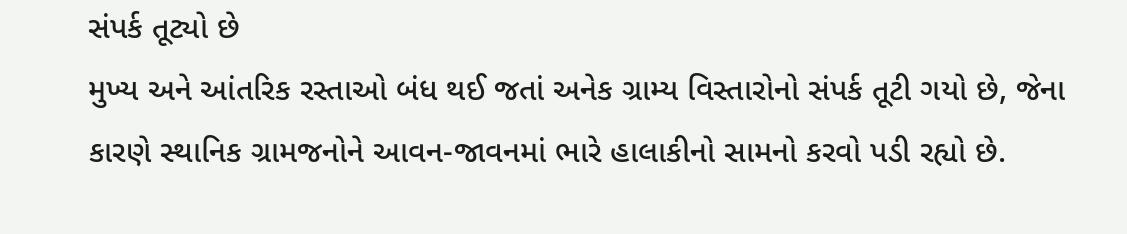સંપર્ક તૂટ્યો છે
મુખ્ય અને આંતરિક રસ્તાઓ બંધ થઈ જતાં અનેક ગ્રામ્ય વિસ્તારોનો સંપર્ક તૂટી ગયો છે, જેના કારણે સ્થાનિક ગ્રામજનોને આવન-જાવનમાં ભારે હાલાકીનો સામનો કરવો પડી રહ્યો છે.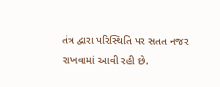તંત્ર દ્વારા પરિસ્થિતિ પર સતત નજર રાખવામાં આવી રહી છે.